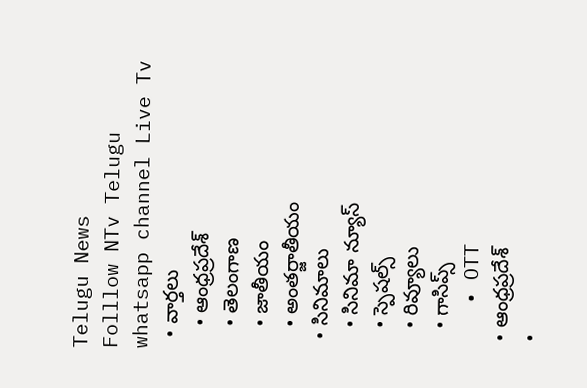Telugu News
Folllow NTv Telugu whatsapp channel Live Tv
  • వార్తలు
    • ఆంధ్రప్రదేశ్
    • తెలంగాణ
    • జాతీయం
    • అంతర్జాతీయం
  • సినిమాలు
    • సినిమా న్యూస్
    • స్పెషల్స్
    • రివ్యూలు
    • గాసిప్స్
    • OTT
  • ఆంధ్రప్రదేశ్
  •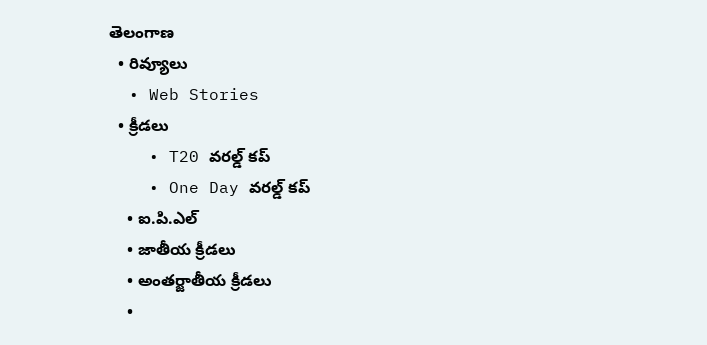తెలంగాణ
  • రివ్యూలు
  • Web Stories
  • క్రీడలు
    • T20 వరల్డ్ కప్
    • One Day వరల్డ్ కప్
    • ఐ.పి.ఎల్
    • జాతీయ క్రీడలు
    • అంతర్జాతీయ క్రీడలు
    •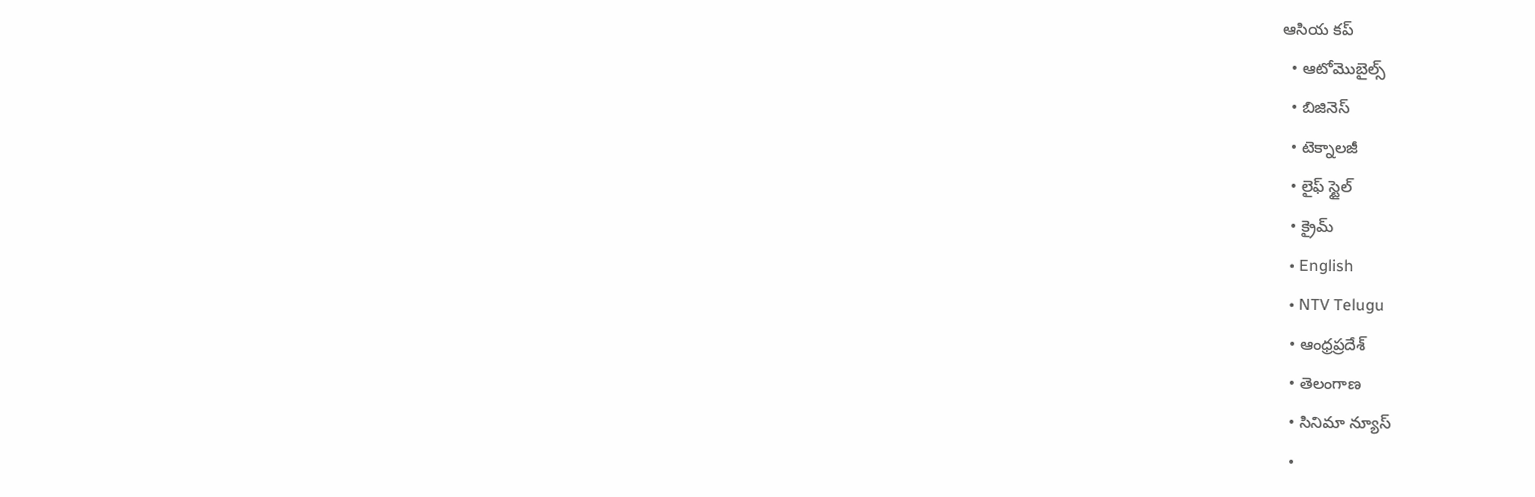ఆసియ కప్
  • ఆటోమొబైల్స్
  • బిజినెస్‌
  • టెక్నాలజీ
  • లైఫ్ స్టైల్
  • క్రైమ్
  • English
  • NTV Telugu
  • ఆంధ్రప్రదేశ్
  • తెలంగాణ
  • సినిమా న్యూస్
  •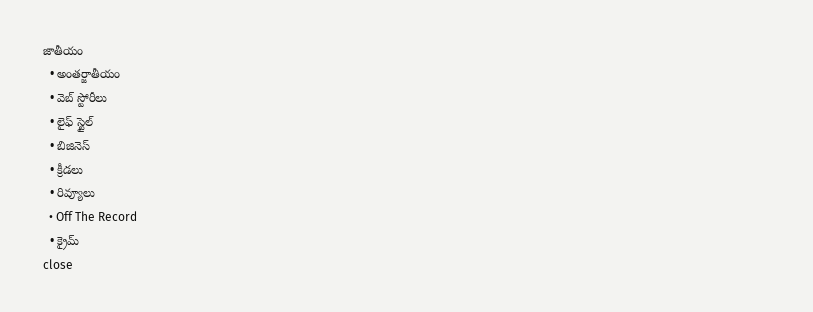జాతీయం
  • అంతర్జాతీయం
  • వెబ్ స్టోరీలు
  • లైఫ్ స్టైల్
  • బిజినెస్‌
  • క్రీడలు
  • రివ్యూలు
  • Off The Record
  • క్రైమ్
close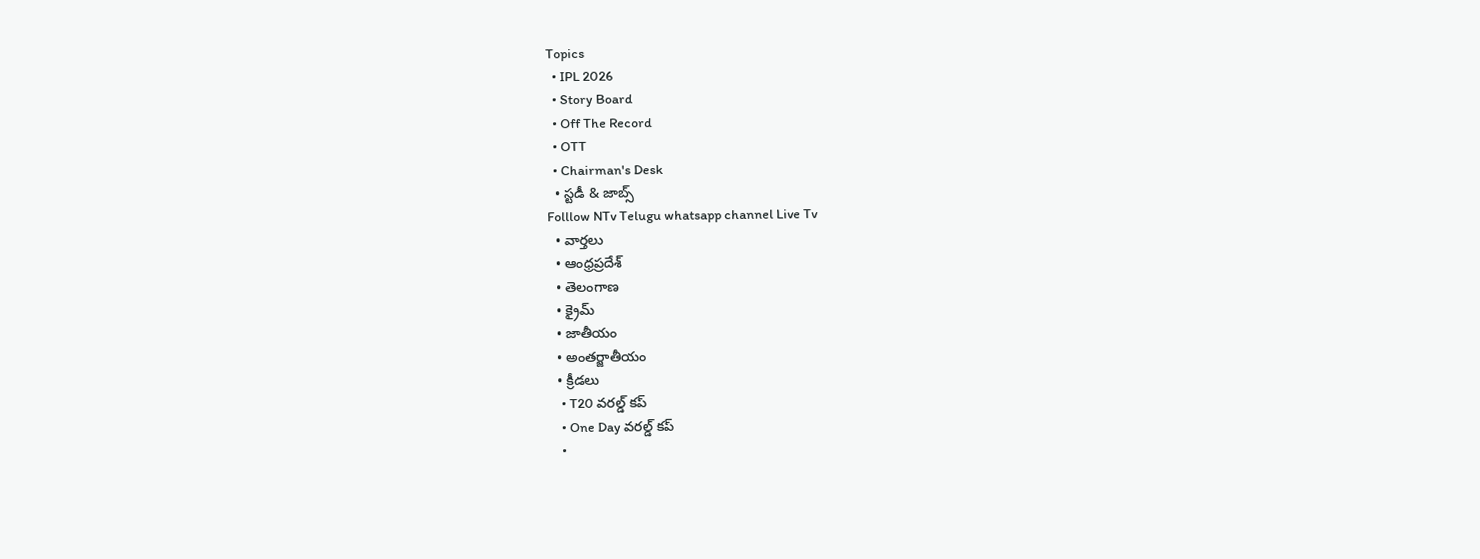Topics
  • IPL 2026
  • Story Board
  • Off The Record
  • OTT
  • Chairman's Desk
  • స్టడీ & జాబ్స్
Folllow NTv Telugu whatsapp channel Live Tv
  • వార్తలు
  • ఆంధ్రప్రదేశ్
  • తెలంగాణ
  • క్రైమ్
  • జాతీయం
  • అంతర్జాతీయం
  • క్రీడలు
    • T20 వరల్డ్ కప్
    • One Day వరల్డ్ కప్
    •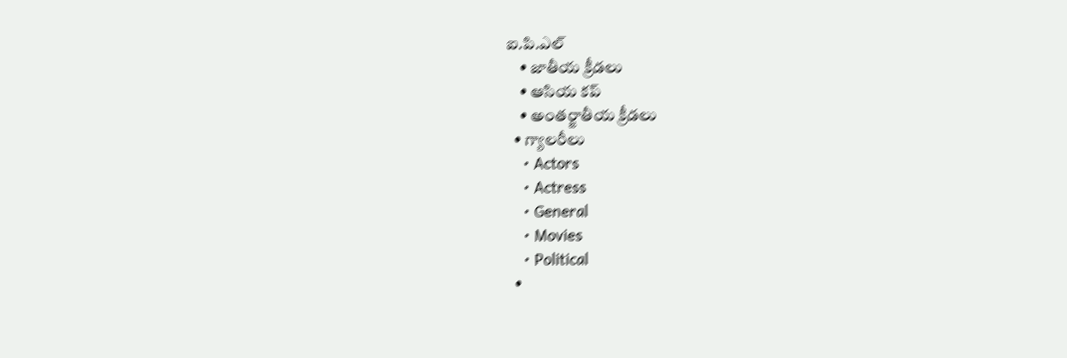ఐ.పి.ఎల్
    • జాతీయ క్రీడలు
    • ఆసియ కప్
    • అంతర్జాతీయ క్రీడలు
  • గ్యాలరీలు
    • Actors
    • Actress
    • General
    • Movies
    • Political
  •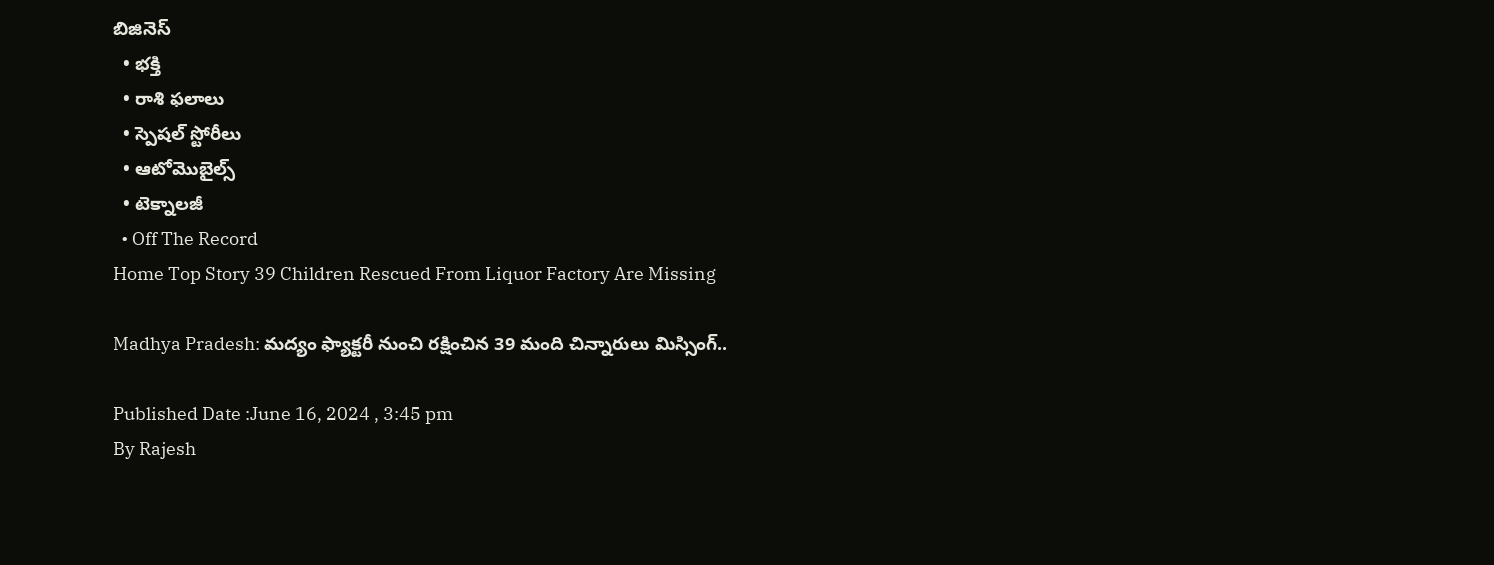బిజినెస్‌
  • భక్తి
  • రాశి ఫలాలు
  • స్పెషల్‌ స్టోరీలు
  • ఆటోమొబైల్స్
  • టెక్నాలజీ
  • Off The Record
Home Top Story 39 Children Rescued From Liquor Factory Are Missing

Madhya Pradesh: మద్యం ఫ్యాక్టరీ నుంచి రక్షించిన 39 మంది చిన్నారులు మిస్సింగ్..

Published Date :June 16, 2024 , 3:45 pm
By Rajesh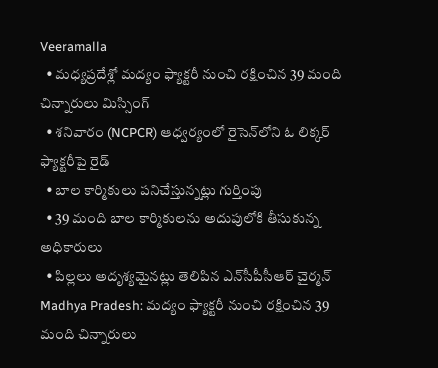Veeramalla
  • మధ్యప్రదేశ్లో మద్యం ఫ్యాక్టరీ నుంచి రక్షించిన 39 మంది చిన్నారులు మిస్సింగ్
  • శనివారం (NCPCR) ఆధ్వర్యంలో రైసెన్‌లోని ఓ లిక్కర్ ఫ్యాక్టరీపై రైడ్
  • బాల కార్మికులు పనిచేస్తున్నట్లు గుర్తింపు
  • 39 మంది బాల కార్మికులను అదుపులోకి తీసుకున్న అధికారులు
  • పిల్లలు అదృశ్యమైనట్లు తెలిపిన ఎన్‌సీపీసీఆర్ చైర్మన్
Madhya Pradesh: మద్యం ఫ్యాక్టరీ నుంచి రక్షించిన 39 మంది చిన్నారులు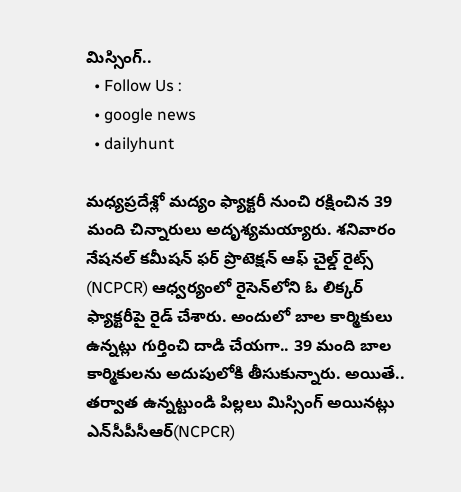మిస్సింగ్..
  • Follow Us :
  • google news
  • dailyhunt

మధ్యప్రదేశ్లో మద్యం ఫ్యాక్టరీ నుంచి రక్షించిన 39 మంది చిన్నారులు అదృశ్యమయ్యారు. శనివారం నేషనల్ కమీషన్ ఫర్ ప్రొటెక్షన్ ఆఫ్ చైల్డ్ రైట్స్ (NCPCR) ఆధ్వర్యంలో రైసెన్‌లోని ఓ లిక్కర్ ఫ్యాక్టరీపై రైడ్ చేశారు. అందులో బాల కార్మికులు ఉన్నట్లు గుర్తించి దాడి చేయగా.. 39 మంది బాల కార్మికులను అదుపులోకి తీసుకున్నారు. అయితే.. తర్వాత ఉన్నట్టుండి పిల్లలు మిస్సింగ్ అయినట్లు ఎన్‌సీపీసీఆర్(NCPCR)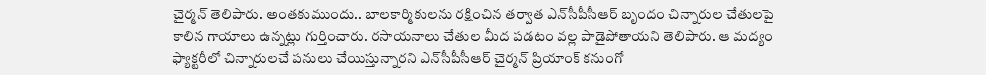చైర్మన్ తెలిపారు. అంతకుముందు.. బాలకార్మికులను రక్షించిన తర్వాత ఎన్‌సీపీసీఆర్‌ బృందం చిన్నారుల చేతులపై కాలిన గాయాలు ఉన్నట్లు గుర్తించారు. రసాయనాలు చేతుల మీద పడటం వల్ల పాడైపోతాయని తెలిపారు. ఆ మద్యం ఫ్యాక్టరీలో చిన్నారులచే పనులు చేయిస్తున్నారని ఎన్‌సీపీసీఆర్ చైర్మన్ ప్రియాంక్ కనుంగో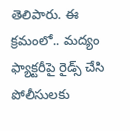తెలిపారు. ఈ క్రమంలో.. మద్యం ఫ్యాక్టరీపై రైడ్స్ చేసి పోలీసులకు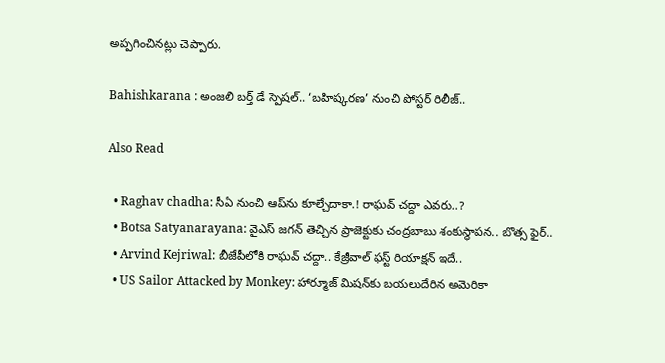అప్పగించినట్లు చెప్పారు.

Bahishkarana : అంజలి బర్త్ డే స్పెషల్.. ‘బహిష్కరణ’ నుంచి పోస్టర్ రిలీజ్..

Also Read

  • Raghav chadha: సీఏ నుంచి ఆప్‌ను కూల్చేదాకా.! రాఘవ్ చద్దా ఎవరు..?
  • Botsa Satyanarayana: వైఎస్ జగన్ తెచ్చిన ప్రాజెక్టుకు చంద్రబాబు శంకుస్థాపన.. బొత్స ఫైర్‌..
  • Arvind Kejriwal: బీజేపీలోకి రాఘవ్ చద్దా.. కేజ్రీవాల్ ఫస్ట్ రియాక్షన్ ఇదే..
  • US Sailor Attacked by Monkey: హార్మూజ్ మిషన్‌కు బయలుదేరిన అమెరికా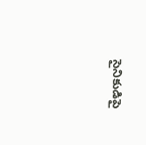సైనికుడిపై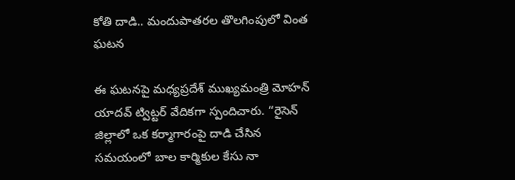కోతి దాడి.. మందుపాతరల తొలగింపులో వింత ఘటన

ఈ ఘటనపై మధ్యప్రదేశ్ ముఖ్యమంత్రి మోహన్ యాదవ్ ట్విట్టర్ వేదికగా స్పందిచారు. “రైసెన్ జిల్లాలో ఒక కర్మాగారంపై దాడి చేసిన సమయంలో బాల కార్మికుల కేసు నా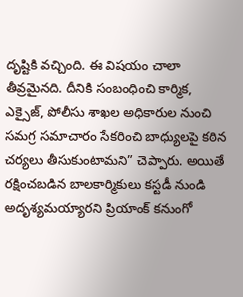దృష్టికి వచ్చింది. ఈ విషయం చాలా తీవ్రమైనది. దీనికి సంబంధించి కార్మిక, ఎక్సైజ్‌, పోలీసు శాఖల అధికారుల నుంచి సమగ్ర సమాచారం సేకరించి బాధ్యులపై కఠిన చర్యలు తీసుకుంటామని” చెప్పారు. అయితే రక్షించబడిన బాలకార్మికులు కస్టడీ నుండి అదృశ్యమయ్యారని ప్రియాంక్ కనుంగో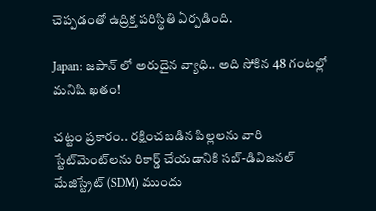చెప్పడంతో ఉద్రిక్త పరిస్థితి ఏర్పడింది.

Japan: జపాన్ లో అరుదైన వ్యాధి.. అది సోకిన 48 గంటల్లో మనిషి ఖతం!

చట్టం ప్రకారం.. రక్షించబడిన పిల్లలను వారి స్టేట్‌మెంట్‌లను రికార్డ్ చేయడానికి సబ్-డివిజనల్ మేజిస్ట్రేట్ (SDM) ముందు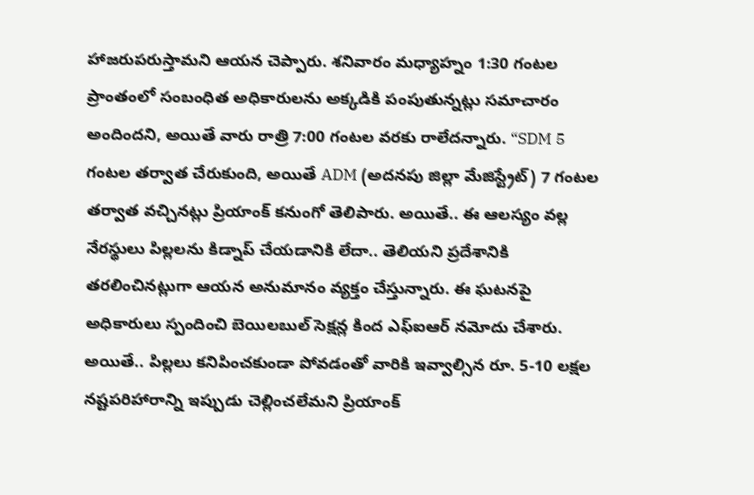హాజరుపరుస్తామని ఆయన చెప్పారు. శనివారం మధ్యాహ్నం 1:30 గంటల ప్రాంతంలో సంబంధిత అధికారులను అక్కడికి పంపుతున్నట్లు సమాచారం అందిందని, అయితే వారు రాత్రి 7:00 గంటల వరకు రాలేదన్నారు. “SDM 5 గంటల తర్వాత చేరుకుంది, అయితే ADM (అదనపు జిల్లా మేజిస్ట్రేట్) 7 గంటల తర్వాత వచ్చినట్లు ప్రియాంక్ కనుంగో తెలిపారు. అయితే.. ఈ ఆలస్యం వల్ల నేరస్థులు పిల్లలను కిడ్నాప్ చేయడానికి లేదా.. తెలియని ప్రదేశానికి తరలించినట్లుగా ఆయన అనుమానం వ్యక్తం చేస్తున్నారు. ఈ ఘటనపై అధికారులు స్పందించి బెయిలబుల్ సెక్షన్ల కింద ఎఫ్‌ఐఆర్ నమోదు చేశారు. అయితే.. పిల్లలు కనిపించకుండా పోవడంతో వారికి ఇవ్వాల్సిన రూ. 5-10 లక్షల నష్టపరిహారాన్ని ఇప్పుడు చెల్లించలేమని ప్రియాంక్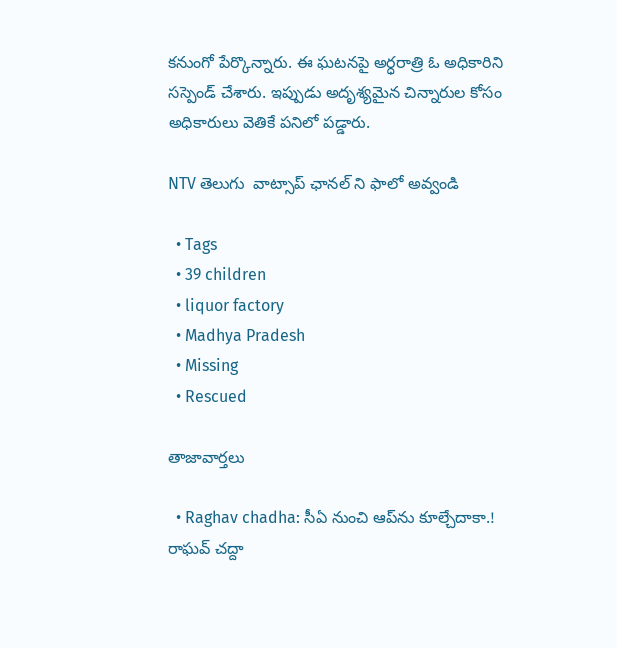కనుంగో పేర్కొన్నారు. ఈ ఘటనపై అర్ధరాత్రి ఓ అధికారిని సస్పెండ్ చేశారు. ఇప్పుడు అదృశ్యమైన చిన్నారుల కోసం అధికారులు వెతికే పనిలో పడ్డారు.

NTV తెలుగు  వాట్సాప్ ఛానల్ ని ఫాలో అవ్వండి

  • Tags
  • 39 children
  • liquor factory
  • Madhya Pradesh
  • Missing
  • Rescued

తాజావార్తలు

  • Raghav chadha: సీఏ నుంచి ఆప్‌ను కూల్చేదాకా.! రాఘవ్ చద్దా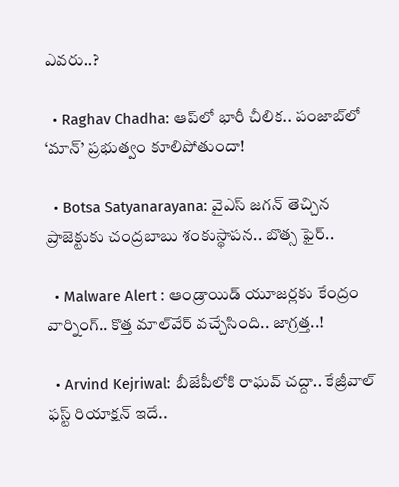ఎవరు..?

  • Raghav Chadha: ఆప్‌లో భారీ చీలిక.. పంజాబ్‌లో ‘మాన్’ ప్రభుత్వం కూలిపోతుందా!

  • Botsa Satyanarayana: వైఎస్ జగన్ తెచ్చిన ప్రాజెక్టుకు చంద్రబాబు శంకుస్థాపన.. బొత్స ఫైర్‌..

  • Malware Alert : ఆండ్రాయిడ్ యూజర్లకు కేంద్రం వార్నింగ్.. కొత్త మాల్‌వేర్ వచ్చేసింది.. జాగ్రత్త..!

  • Arvind Kejriwal: బీజేపీలోకి రాఘవ్ చద్దా.. కేజ్రీవాల్ ఫస్ట్ రియాక్షన్ ఇదే..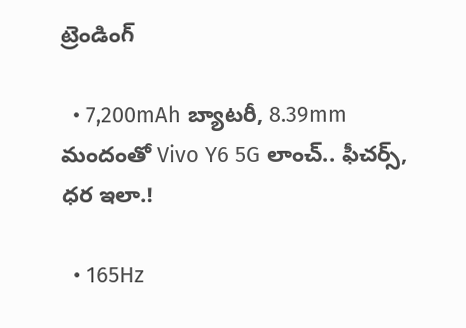ట్రెండింగ్‌

  • 7,200mAh బ్యాటరీ, 8.39mm మందంతో Vivo Y6 5G లాంచ్.. ఫీచర్స్, ధర ఇలా.!

  • 165Hz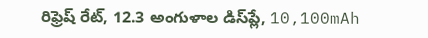రిఫ్రెష్ రేట్‌, 12.3 అంగుళాల డిస్‌ప్లే, 10,100mAh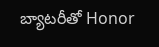బ్యాటరీతో Honor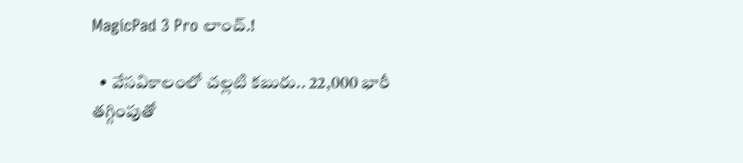MagicPad 3 Pro లాంచ్.!

  • వేసవికాలంలో చల్లటి కబురు.. 22,000 భారీ తగ్గింపుతో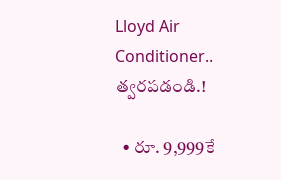Lloyd Air Conditioner.. త్వరపడండి.!

  • రూ. 9,999కే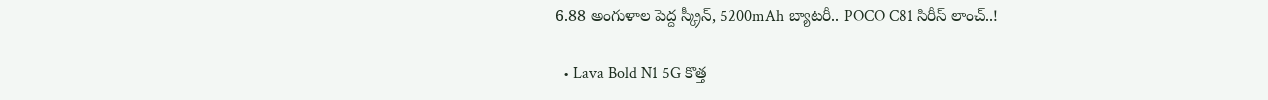6.88 అంగుళాల పెద్ద స్క్రీన్, 5200mAh బ్యాటరీ.. POCO C81 సిరీస్ లాంచ్..!

  • Lava Bold N1 5G కొత్త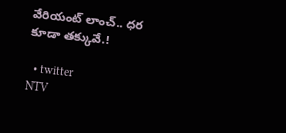వేరియంట్ లాంచ్.. ధర కూడా తక్కువే.!

  • twitter
NTV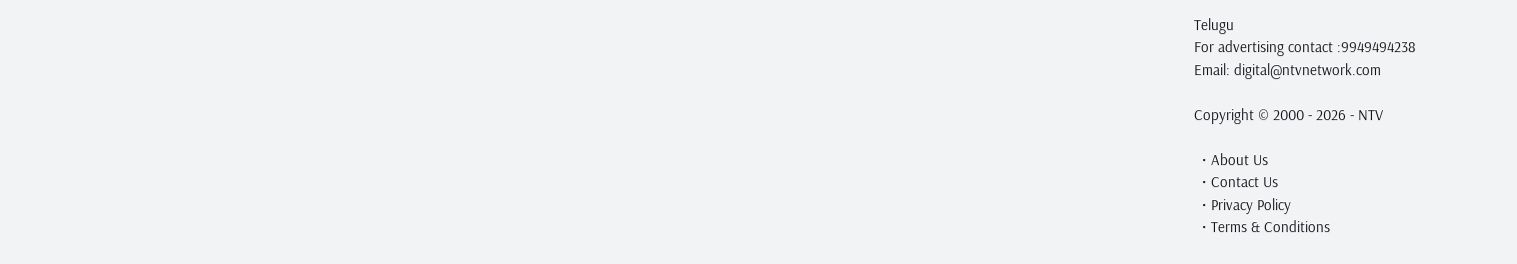Telugu
For advertising contact :9949494238
Email: digital@ntvnetwork.com

Copyright © 2000 - 2026 - NTV

  • About Us
  • Contact Us
  • Privacy Policy
  • Terms & Conditions